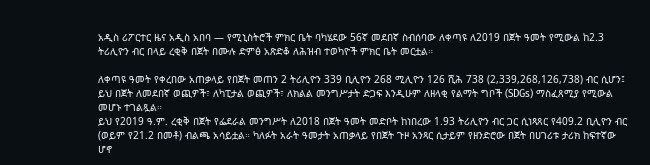አዲስ ሪፖርተር ዜና አዲስ አበባ — የሚኒስትሮች ምክር ቤት ባካሄደው 56ኛ መደበኛ ስብሰባው ለቀጣዩ ለ2019 በጀት ዓመት የሚውል ከ2.3 ትሪሊዮን ብር በላይ ረቂቅ በጀት በሙሉ ድምፅ አጽድቆ ለሕዝብ ተወካዮች ምክር ቤት መርቷል።

ለቀጣዩ ዓመት የቀረበው አጠቃላይ የበጀት መጠን 2 ትሪሊዮን 339 ቢሊዮን 268 ሚሊዮን 126 ሺሕ 738 (2,339,268,126,738) ብር ሲሆን፤ ይህ በጀት ለመደበኛ ወጪዎች፣ ለካፒታል ወጪዎች፣ ለክልል መንግሥታት ድጋፍ እንዲሁም ለዘላቂ የልማት ግቦች (SDGs) ማስፈጸሚያ የሚውል መሆኑ ተገልጿል።
ይህ የ2019 ዓ.ም. ረቂቅ በጀት የፌደራል መንግሥት ለ2018 በጀት ዓመት መድቦት ከነበረው 1.93 ትሪሊዮን ብር ጋር ሲነጻጸር የ409.2 ቢሊዮን ብር (ወይም የ21.2 በመቶ) ብልጫ አሳይቷል። ካለፉት አራት ዓመታት አጠቃላይ የበጀት ጉዞ አንጻር ሲታይም የዘንድሮው በጀት በሀገሪቱ ታሪክ ከፍተኛው ሆኖ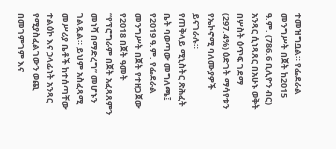ተመዝግቧል። የፌደራል መንግሥት በጀት ከ2015 ዓ.ም. (786.6 ቢሊዮን ብር) አንጻር ሲነጻጸር በአሁኑ ወቅት በሦስት ዕጥፍ ገደማ (297.4%) ዕድገት ማሳየቱን የኤኮኖሚ ባለሙያዎች ይናገራሉ።
የጠቅላይ ሚኒስትር ጽሕፈት ቤት ባወጣው መግለጫ፤ የ2019 ዓ.ም. የፌደራል መንግሥት በጀት የተዘጋጀው የ2018 በጀት ዓመት “የፕሮግራም በጀት አፈጻጸምን መነሻ በማድረግ” መሆኑን ገልጿል። ይህም አስፈጻሚ መሥሪያ ቤቶች ከተሰጣቸው ተልዕኮ እና ኃላፊነት አንጻር የሚያስፈልገውን ወጪ በመገምገም እና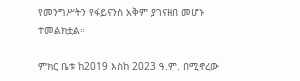የመንግሥትን የፋይናንስ አቅም ያገናዘበ መሆኑ ተመልክቷል።

ምክር ቤቱ ከ2019 እስከ 2023 ዓ.ም. በሚኖረው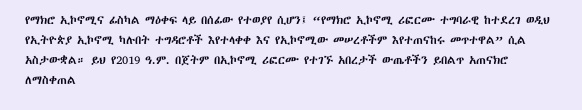የማክሮ ኢኮኖሚና ፊስካል ማዕቀፍ ላይ በሰፊው የተወያየ ሲሆን፤ “የማክሮ ኢኮኖሚ ሪፎርሙ ተግባራዊ ከተደረገ ወዲህ የኢትዮጵያ ኢኮኖሚ ካሉበት ተግዳሮቶች እየተላቀቀ እና የኢኮኖሚው መሠረቶችም እየተጠናከሩ መጥተዋል” ሲል አስታውቋል። ይህ የ2019 ዓ.ም. በጀትም በኢኮኖሚ ሪፎርሙ የተገኙ አበረታች ውጤቶችን ይበልጥ አጠናክሮ ለማስቀጠል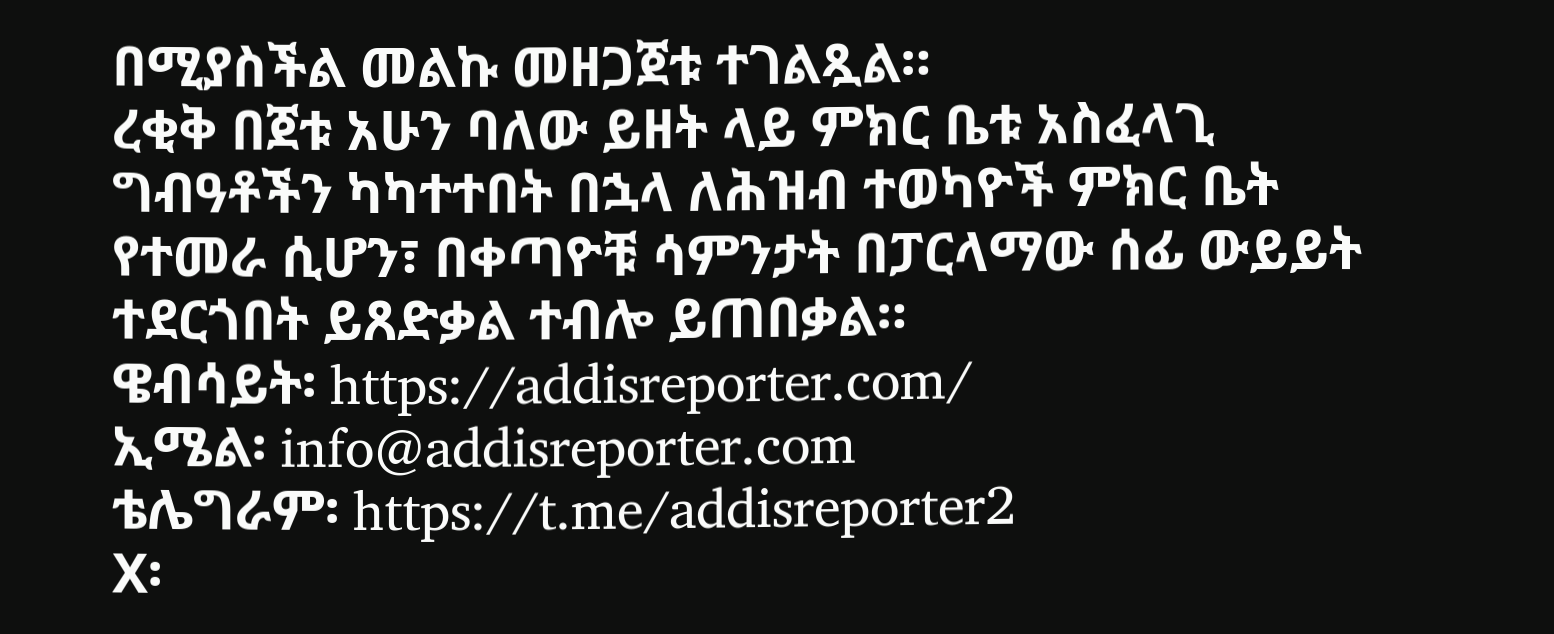በሚያስችል መልኩ መዘጋጀቱ ተገልጿል።
ረቂቅ በጀቱ አሁን ባለው ይዘት ላይ ምክር ቤቱ አስፈላጊ ግብዓቶችን ካካተተበት በኋላ ለሕዝብ ተወካዮች ምክር ቤት የተመራ ሲሆን፣ በቀጣዮቹ ሳምንታት በፓርላማው ሰፊ ውይይት ተደርጎበት ይጸድቃል ተብሎ ይጠበቃል።
ዌብሳይት፡ https://addisreporter.com/
ኢሜል፡ info@addisreporter.com
ቴሌግራም፡ https://t.me/addisreporter2
X፡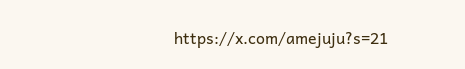https://x.com/amejuju?s=21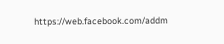https://web.facebook.com/addm